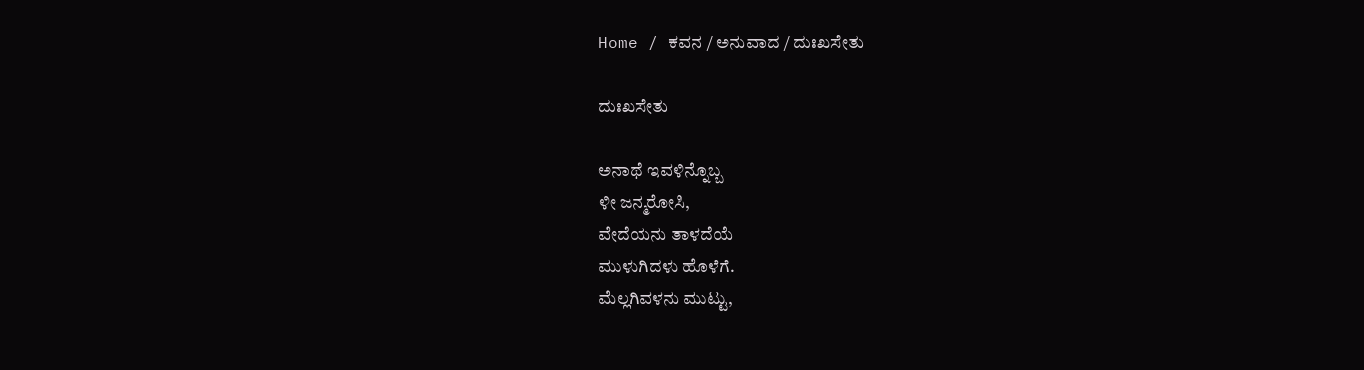Home / ಕವನ / ಅನುವಾದ / ದುಃಖಸೇತು

ದುಃಖಸೇತು

ಅನಾಥೆ ಇವಳಿನ್ನೊಬ್ಬ
ಳೀ ಜನ್ಮರೋಸಿ,
ವೇದೆಯನು ತಾಳದೆಯೆ
ಮುಳುಗಿದಳು ಹೊಳೆಗೆ.
ಮೆಲ್ಲಗಿವಳನು ಮುಟ್ಟು,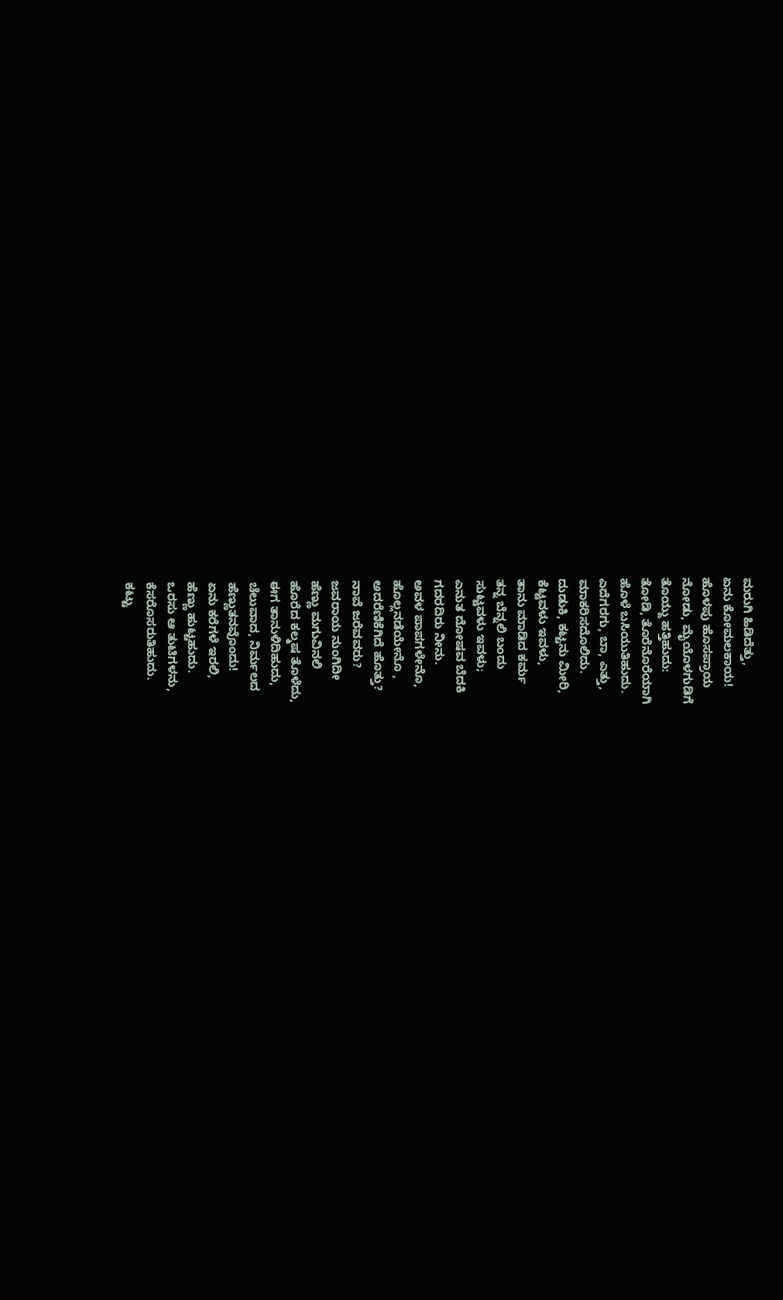ಮರುಗಿ ಹಿಡಿದೆತ್ತು,
ಏನು ಕೋಮಲಕಾಯ!
ಹೊಳಪು ಹೊಸಪ್ರಾಯ
ನೋಡು, ಮೈಯೊಳಗುಡಿಗೆ
ತೊಯ್ದು ಹತ್ತಿಹುದು:
ತೋಡಿ, ತೊರೆನೊರೆಯಾಗಿ
ಹೊಳೆ ಬಸಿಯುತಿಹುದು.
ಎದೆಗರಗು, ಬಾ, ಎತ್ತು,
ಮಾಕರಿಸದೊಲಿದು.
ದುಡುಕಿ, ಕಟ್ಟನು ಮೀರಿ,
ಕೆಟ್ಟವಳು ಇವಳು,
ತಾನು ಮಾಡಿದ ಕರ್ಮ
ತನ್ನ ಬೆನ್ನಲಿ ಬಂದು
ಸುಟ್ಟವಳು ಇವಳು;
ಎನುತ ದೋಷವ ಬೆದಕಿ
ಗದರದಿರು ನೀನು.
ಅವಳ ಪಾಪಗಳೇನೊ,
ಹೊಲ್ಲನಡೆಯೇನೊ ,
ಅದರೆಣಿಕೆಗಿದೆ ಹೊತ್ತು?
ನಾವೆ ಜರೆವವರು?
ಜವರಾಯ ನುಂಗಿದೀ
ಹೆಣ್ಣು ಮಗುವಿನಲಿ
ಹೊರೆದ ಕಲ್ಮಷ ತೊಳೆದು,
ಈಗ ತಾನುಳಿದಿಹುದು,
ಚೆಲುವಾದ, ನಿರ್ಮಲದ
ಹೆಣ್ಣುತನವೊಂದು!
ಏನು ಕರೆಗಳೆ ಇರಲಿ,
ಹೆಣ್ಣು ಹುಟ್ಟಹುದು.
ಒರಸು ಆ ತುಟಿಗಳನು,
ಕೆಸರೊಸರುತಿಹುದು.
ಕಟ್ಟು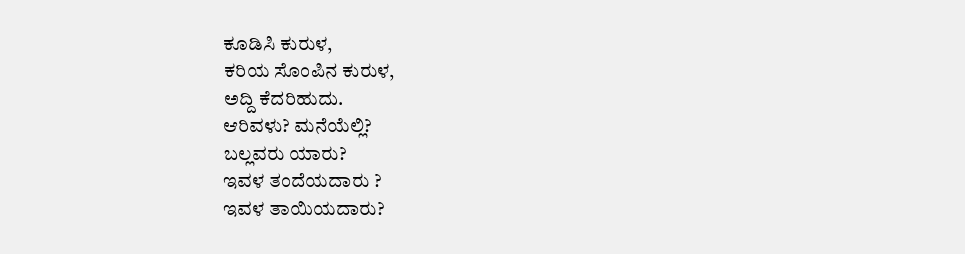ಕೂಡಿಸಿ ಕುರುಳ,
ಕರಿಯ ಸೊಂಪಿನ ಕುರುಳ,
ಅದ್ದಿ ಕೆದರಿಹುದು.
ಆರಿವಳು? ಮನೆಯೆಲ್ಲಿ?
ಬಲ್ಲವರು ಯಾರು?
ಇವಳ ತಂದೆಯದಾರು ?
ಇವಳ ತಾಯಿಯದಾರು?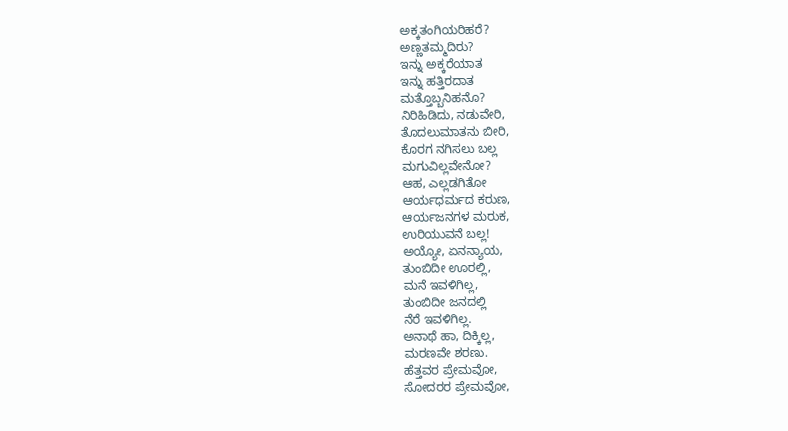ಅಕ್ಕತಂಗಿಯರಿಹರೆ?
ಅಣ್ಣತಮ್ಮದಿರು?
ಇನ್ನು ಅಕ್ಕರೆಯಾತ
ಇನ್ನು ಹತ್ತಿರದಾತ
ಮತ್ತೊಬ್ಬನಿಹನೊ?
ನಿರಿಹಿಡಿದು, ನಡುವೇರಿ,
ತೊದಲುಮಾತನು ಬೀರಿ,
ಕೊರಗ ನಗಿಸಲು ಬಲ್ಲ
ಮಗುವಿಲ್ಲವೇನೋ?
ಆಹ, ಎಲ್ಲಡಗಿತೋ
ಆರ್ಯಧರ್ಮದ ಕರುಣ,
ಆರ್ಯಜನಗಳ ಮರುಕ,
ಉರಿಯುವನೆ ಬಲ್ಲ!
ಅಯ್ಯೋ, ಏನನ್ಯಾಯ,
ತುಂಬಿದೀ ಊರಲ್ಲಿ,
ಮನೆ ಇವಳಿಗಿಲ್ಲ,
ತುಂಬಿದೀ ಜನದಲ್ಲಿ
ನೆರೆ ಇವಳಿಗಿಲ್ಲ.
ಅನಾಥೆ ಹಾ, ದಿಕ್ಕಿಲ್ಲ,
ಮರಣವೇ ಶರಣು.
ಹೆತ್ತವರ ಪ್ರೇಮವೋ,
ಸೋದರರ ಪ್ರೇಮವೋ,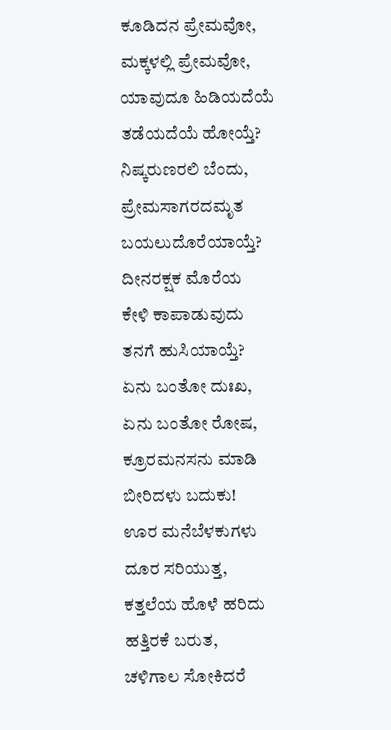ಕೂಡಿದನ ಪ್ರೇಮವೋ,
ಮಕ್ಕಳಲ್ಲಿ ಪ್ರೇಮವೋ,
ಯಾವುದೂ ಹಿಡಿಯದೆಯೆ
ತಡೆಯದೆಯೆ ಹೋಯ್ತೆ?
ನಿಷ್ಕರುಣರಲಿ ಬೆಂದು,
ಪ್ರೇಮಸಾಗರದಮೃತ
ಬಯಲುದೊರೆಯಾಯ್ತೆ?
ದೀನರಕ್ಷಕ ಮೊರೆಯ
ಕೇಳಿ ಕಾಪಾಡುವುದು
ತನಗೆ ಹುಸಿಯಾಯ್ತೆ?
ಏನು ಬಂತೋ ದುಃಖ,
ಏನು ಬಂತೋ ರೋಷ,
ಕ್ರೂರಮನಸನು ಮಾಡಿ
ಬೀರಿದಳು ಬದುಕು!
ಊರ ಮನೆಬೆಳಕುಗಳು
ದೂರ ಸರಿಯುತ್ತ,
ಕತ್ತಲೆಯ ಹೊಳೆ ಹರಿದು
ಹತ್ತಿರಕೆ ಬರುತ,
ಚಳಿಗಾಲ ಸೋಕಿದರೆ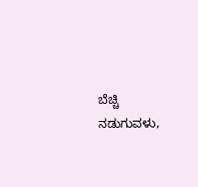ಬೆಚ್ಚಿ ನಡುಗುವಳು,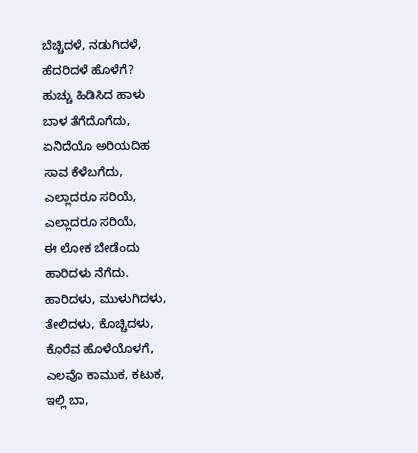ಬೆಚ್ಚಿದಳೆ, ನಡುಗಿದಳೆ,
ಹೆದರಿದಳೆ ಹೊಳೆಗೆ?
ಹುಚ್ಚು ಹಿಡಿಸಿದ ಹಾಳು
ಬಾಳ ತೆಗೆದೊಗೆದು,
ಏನಿದೆಯೊ ಅರಿಯದಿಹ
ಸಾವ ಕೆಳೆಬಗೆದು,
ಎಲ್ಲಾದರೂ ಸರಿಯೆ,
ಎಲ್ಲಾದರೂ ಸರಿಯೆ,
ಈ ಲೋಕ ಬೇಡೆಂದು
ಹಾರಿದಳು ನೆಗೆದು.
ಹಾರಿದಳು, ಮುಳುಗಿದಳು,
ತೇಲಿದಳು, ಕೊಚ್ಚಿದಳು,
ಕೊರೆವ ಹೊಳೆಯೊಳಗೆ,
ಎಲವೊ ಕಾಮುಕ, ಕಟುಕ,
ಇಲ್ಲಿ ಬಾ,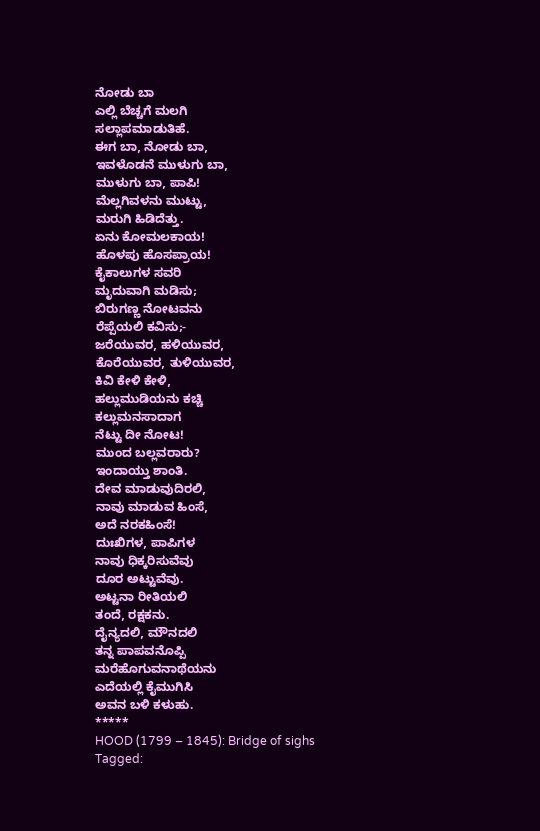ನೋಡು ಬಾ
ಎಲ್ಲಿ ಬೆಚ್ಚಗೆ ಮಲಗಿ
ಸಲ್ಲಾಪಮಾಡುತಿಹೆ.
ಈಗ ಬಾ, ನೋಡು ಬಾ,
ಇವಳೊಡನೆ ಮುಳುಗು ಬಾ,
ಮುಳುಗು ಬಾ, ಪಾಪಿ!
ಮೆಲ್ಲಗಿವಳನು ಮುಟ್ಟು,
ಮರುಗಿ ಹಿಡಿದೆತ್ತು.
ಏನು ಕೋಮಲಕಾಯ!
ಹೊಳಪು ಹೊಸಪ್ರಾಯ!
ಕೈಕಾಲುಗಳ ಸವರಿ
ಮೃದುವಾಗಿ ಮಡಿಸು;
ಬಿರುಗಣ್ಣ ನೋಟವನು
ರೆಪ್ಪೆಯಲಿ ಕವಿಸು;-
ಜರೆಯುವರ, ಹಳಿಯುವರ,
ಕೊರೆಯುವರ, ತುಳಿಯುವರ,
ಕಿವಿ ಕೇಳಿ ಕೇಳಿ,
ಹಲ್ಲುಮುಡಿಯನು ಕಚ್ಚಿ
ಕಲ್ಲುಮನಸಾದಾಗ
ನೆಟ್ಟು ದೀ ನೋಟ!
ಮುಂದ ಬಲ್ಲವರಾರು?
ಇಂದಾಯ್ತು ಶಾಂತಿ.
ದೇವ ಮಾಡುವುದಿರಲಿ,
ನಾವು ಮಾಡುವ ಹಿಂಸೆ,
ಅದೆ ನರಕಹಿಂಸೆ!
ದುಃಖಿಗಳ, ಪಾಪಿಗಳ
ನಾವು ಧಿಕ್ಕರಿಸುವೆವು
ದೂರ ಅಟ್ಟುವೆವು.
ಅಟ್ಟನಾ ರೀತಿಯಲಿ
ತಂದೆ, ರಕ್ಷಕನು.
ದೈನ್ಯದಲಿ, ಮೌನದಲಿ
ತನ್ನ ಪಾಪವನೊಪ್ಪಿ
ಮರೆಹೊಗುವನಾಥೆಯನು
ಎದೆಯಲ್ಲಿ ಕೈಮುಗಿಸಿ
ಅವನ ಬಳಿ ಕಳುಹು.
*****
HOOD (1799 – 1845): Bridge of sighs
Tagged: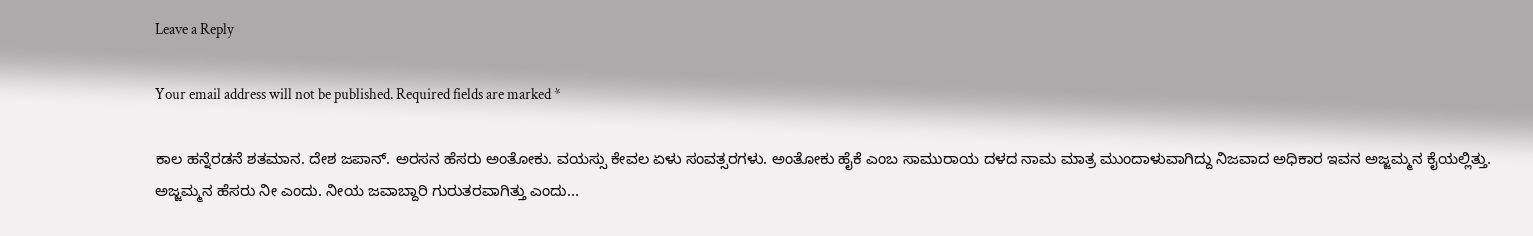Leave a Reply

Your email address will not be published. Required fields are marked *

ಕಾಲ ಹನ್ನೆರಡನೆ ಶತಮಾನ. ದೇಶ ಜಪಾನ್. ಅರಸನ ಹೆಸರು ಅಂತೋಕು. ವಯಸ್ಸು ಕೇವಲ ಏಳು ಸಂವತ್ಸರಗಳು. ಅಂತೋಕು ಹೈಕೆ ಎಂಬ ಸಾಮುರಾಯ ದಳದ ನಾಮ ಮಾತ್ರ ಮುಂದಾಳುವಾಗಿದ್ದು ನಿಜವಾದ ಅಧಿಕಾರ ಇವನ ಅಜ್ಜಮ್ಮನ ಕೈಯಲ್ಲಿತ್ತು. ಅಜ್ಜಮ್ಮನ ಹೆಸರು ನೀ ಎಂದು. ನೀಯ ಜವಾಬ್ದಾರಿ ಗುರುತರವಾಗಿತ್ತು ಎಂದು...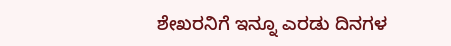ಶೇಖರನಿಗೆ ಇನ್ನೂ ಎರಡು ದಿನಗಳ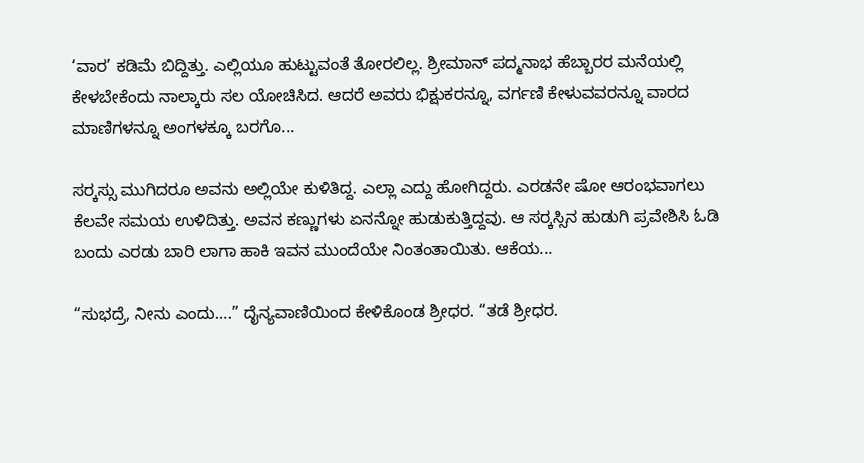‘ವಾರ’ ಕಡಿಮೆ ಬಿದ್ದಿತ್ತು. ಎಲ್ಲಿಯೂ ಹುಟ್ಟುವಂತೆ ತೋರಲಿಲ್ಲ. ಶ್ರೀಮಾನ್ ಪದ್ಮನಾಭ ಹೆಬ್ಬಾರರ ಮನೆಯಲ್ಲಿ ಕೇಳಬೇಕೆಂದು ನಾಲ್ಕಾರು ಸಲ ಯೋಚಿಸಿದ. ಆದರೆ ಅವರು ಭಿಕ್ಷುಕರನ್ನೂ, ವರ್ಗಣಿ ಕೇಳುವವರನ್ನೂ ವಾರದ ಮಾಣಿಗಳನ್ನೂ ಅಂಗಳಕ್ಕೂ ಬರಗೊ...

ಸರ್‍ಕಸ್ಸು ಮುಗಿದರೂ ಅವನು ಅಲ್ಲಿಯೇ ಕುಳಿತಿದ್ದ. ಎಲ್ಲಾ ಎದ್ದು ಹೋಗಿದ್ದರು. ಎರಡನೇ ಷೋ ಆರಂಭವಾಗಲು ಕೆಲವೇ ಸಮಯ ಉಳಿದಿತ್ತು. ಅವನ ಕಣ್ಣುಗಳು ಏನನ್ನೋ ಹುಡುಕುತ್ತಿದ್ದವು. ಆ ಸರ್‍ಕಸ್ಸಿನ ಹುಡುಗಿ ಪ್ರವೇಶಿಸಿ ಓಡಿ ಬಂದು ಎರಡು ಬಾರಿ ಲಾಗಾ ಹಾಕಿ ಇವನ ಮುಂದೆಯೇ ನಿಂತಂತಾಯಿತು. ಆಕೆಯ...

“ಸುಭದ್ರೆ, ನೀನು ಎಂದು….” ದೈನ್ಯವಾಣಿಯಿಂದ ಕೇಳಿಕೊಂಡ ಶ್ರೀಧರ. “ತಡೆ ಶ್ರೀಧರ.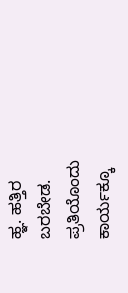ಹ್ಞ. ಹತ್ತಿರ ಬರಬೇಡ. ಪ್ರತಿಯೊಂದು ಕಾರ್ಯಕ್ಕೂ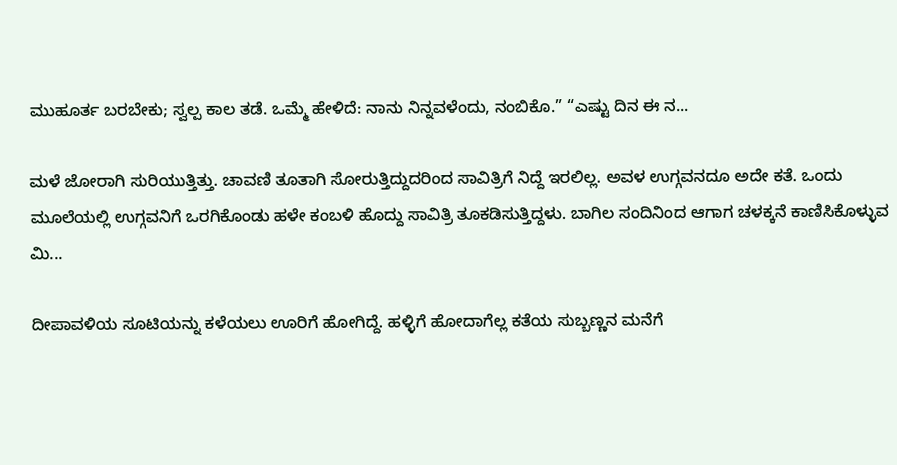ಮುಹೂರ್ತ ಬರಬೇಕು; ಸ್ವಲ್ಪ ಕಾಲ ತಡೆ. ಒಮ್ಮೆ ಹೇಳಿದೆ: ನಾನು ನಿನ್ನವಳೆಂದು, ನಂಬಿಕೊ.” “ಎಷ್ಟು ದಿನ ಈ ನ...

ಮಳೆ ಜೋರಾಗಿ ಸುರಿಯುತ್ತಿತ್ತು. ಚಾವಣಿ ತೂತಾಗಿ ಸೋರುತ್ತಿದ್ದುದರಿಂದ ಸಾವಿತ್ರಿಗೆ ನಿದ್ದೆ ಇರಲಿಲ್ಲ. ಅವಳ ಉಗ್ಗವನದೂ ಅದೇ ಕತೆ. ಒಂದು ಮೂಲೆಯಲ್ಲಿ ಉಗ್ಗವನಿಗೆ ಒರಗಿಕೊಂಡು ಹಳೇ ಕಂಬಳಿ ಹೊದ್ದು ಸಾವಿತ್ರಿ ತೂಕಡಿಸುತ್ತಿದ್ದಳು. ಬಾಗಿಲ ಸಂದಿನಿಂದ ಆಗಾಗ ಚಳಕ್ಕನೆ ಕಾಣಿಸಿಕೊಳ್ಳುವ ಮಿ...

ದೀಪಾವಳಿಯ ಸೂಟಿಯನ್ನು ಕಳೆಯಲು ಊರಿಗೆ ಹೋಗಿದ್ದೆ. ಹಳ್ಳಿಗೆ ಹೋದಾಗೆಲ್ಲ ಕತೆಯ ಸುಬ್ಬಣ್ಣನ ಮನೆಗೆ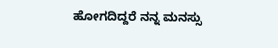ಹೋಗದಿದ್ದರೆ ನನ್ನ ಮನಸ್ಸು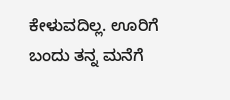ಕೇಳುವದಿಲ್ಲ. ಊರಿಗೆ ಬಂದು ತನ್ನ ಮನೆಗೆ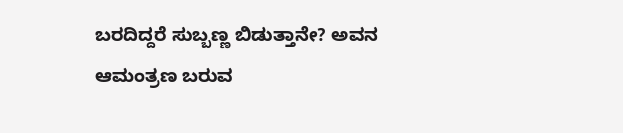ಬರದಿದ್ದರೆ ಸುಬ್ಬಣ್ಣ ಬಿಡುತ್ತಾನೇ? ಅವನ ಆಮಂತ್ರಣ ಬರುವ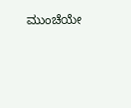ಮುಂಚೆಯೇ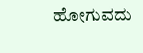ಹೋಗುವದು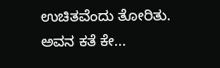ಉಚಿತವೆಂದು ತೋರಿತು. ಅವನ ಕತೆ ಕೇ...